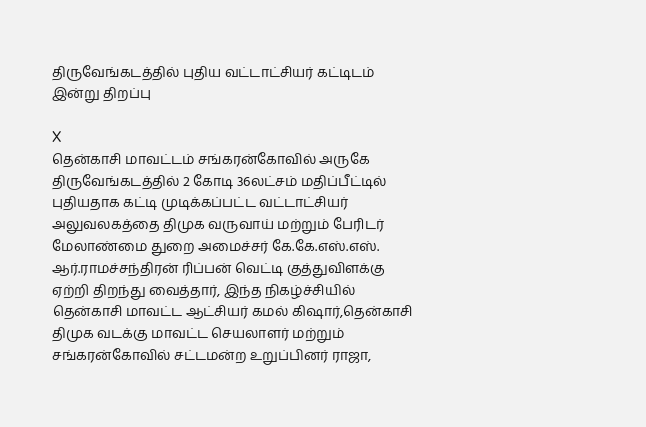திருவேங்கடத்தில் புதிய வட்டாட்சியர் கட்டிடம் இன்று திறப்பு

X
தென்காசி மாவட்டம் சங்கரன்கோவில் அருகே திருவேங்கடத்தில் 2 கோடி 36லட்சம் மதிப்பீட்டில் புதியதாக கட்டி முடிக்கப்பட்ட வட்டாட்சியர் அலுவலகத்தை திமுக வருவாய் மற்றும் பேரிடர் மேலாண்மை துறை அமைச்சர் கே.கே.எஸ்.எஸ். ஆர்.ராமச்சந்திரன் ரிப்பன் வெட்டி குத்துவிளக்கு ஏற்றி திறந்து வைத்தார், இந்த நிகழ்ச்சியில் தென்காசி மாவட்ட ஆட்சியர் கமல் கிஷார்,தென்காசி திமுக வடக்கு மாவட்ட செயலாளர் மற்றும் சங்கரன்கோவில் சட்டமன்ற உறுப்பினர் ராஜா,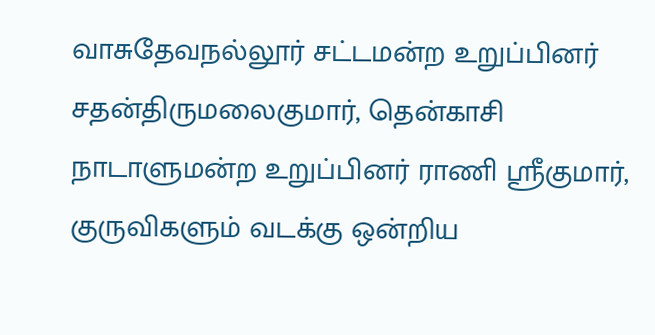வாசுதேவநல்லூர் சட்டமன்ற உறுப்பினர் சதன்திருமலைகுமார், தென்காசி நாடாளுமன்ற உறுப்பினர் ராணி ஸ்ரீகுமார், குருவிகளும் வடக்கு ஒன்றிய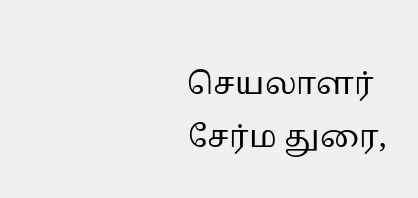செயலாளர் சேர்ம துரை,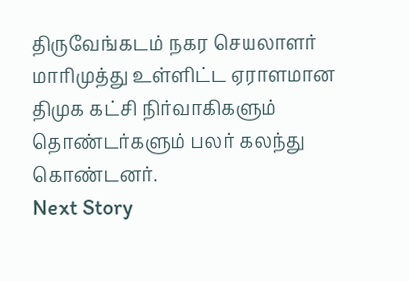திருவேங்கடம் நகர செயலாளர் மாரிமுத்து உள்ளிட்ட ஏராளமான திமுக கட்சி நிர்வாகிகளும் தொண்டர்களும் பலர் கலந்து கொண்டனர்.
Next Story